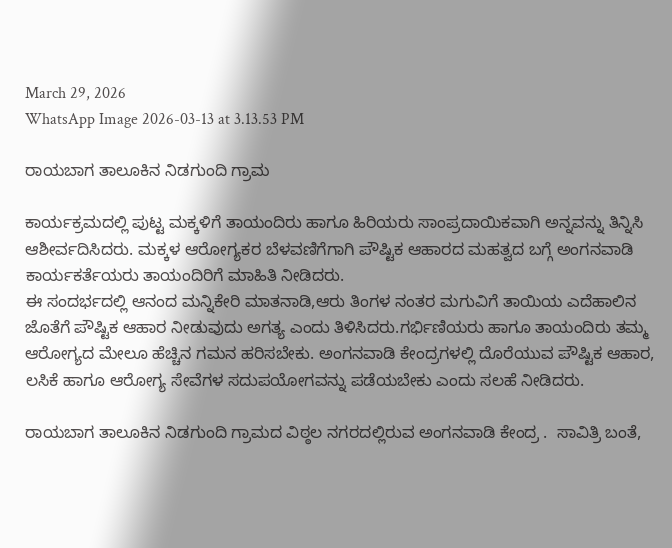March 29, 2026
WhatsApp Image 2026-03-13 at 3.13.53 PM

ರಾಯಬಾಗ ತಾಲೂಕಿನ ನಿಡಗುಂದಿ ಗ್ರಾಮ

ಕಾರ್ಯಕ್ರಮದಲ್ಲಿ ಪುಟ್ಟ ಮಕ್ಕಳಿಗೆ ತಾಯಂದಿರು ಹಾಗೂ ಹಿರಿಯರು ಸಾಂಪ್ರದಾಯಿಕವಾಗಿ ಅನ್ನವನ್ನು ತಿನ್ನಿಸಿ ಆಶೀರ್ವದಿಸಿದರು. ಮಕ್ಕಳ ಆರೋಗ್ಯಕರ ಬೆಳವಣಿಗೆಗಾಗಿ ಪೌಷ್ಟಿಕ ಆಹಾರದ ಮಹತ್ವದ ಬಗ್ಗೆ ಅಂಗನವಾಡಿ ಕಾರ್ಯಕರ್ತೆಯರು ತಾಯಂದಿರಿಗೆ ಮಾಹಿತಿ ನೀಡಿದರು.
ಈ ಸಂದರ್ಭದಲ್ಲಿ ಆನಂದ ಮನ್ನಿಕೇರಿ ಮಾತನಾಡಿ,ಆರು ತಿಂಗಳ ನಂತರ ಮಗುವಿಗೆ ತಾಯಿಯ ಎದೆಹಾಲಿನ ಜೊತೆಗೆ ಪೌಷ್ಟಿಕ ಆಹಾರ ನೀಡುವುದು ಅಗತ್ಯ ಎಂದು ತಿಳಿಸಿದರು.ಗರ್ಭಿಣಿಯರು ಹಾಗೂ ತಾಯಂದಿರು ತಮ್ಮ ಆರೋಗ್ಯದ ಮೇಲೂ ಹೆಚ್ಚಿನ ಗಮನ ಹರಿಸಬೇಕು. ಅಂಗನವಾಡಿ ಕೇಂದ್ರಗಳಲ್ಲಿ ದೊರೆಯುವ ಪೌಷ್ಟಿಕ ಆಹಾರ, ಲಸಿಕೆ ಹಾಗೂ ಆರೋಗ್ಯ ಸೇವೆಗಳ ಸದುಪಯೋಗವನ್ನು ಪಡೆಯಬೇಕು ಎಂದು ಸಲಹೆ ನೀಡಿದರು.

ರಾಯಬಾಗ ತಾಲೂಕಿನ ನಿಡಗುಂದಿ ಗ್ರಾಮದ ವಿಠ್ಠಲ ನಗರದಲ್ಲಿರುವ ಅಂಗನವಾಡಿ ಕೇಂದ್ರ .  ಸಾವಿತ್ರಿ ಬಂತೆ,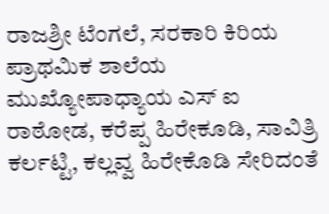ರಾಜಶ್ರೀ ಟೆಂಗಲೆ, ಸರಕಾರಿ ಕಿರಿಯ ಪ್ರಾಥಮಿಕ ಶಾಲೆಯ ಮುಖ್ಯೋಪಾಧ್ಯಾಯ ಎಸ್ ಐ ರಾಠೋಡ, ಕರೆಪ್ಪ ಹಿರೇಕೂಡಿ, ಸಾವಿತ್ರಿ ಕರ್ಲಟ್ಟಿ, ಕಲ್ಲವ್ವ ಹಿರೇಕೊಡಿ ಸೇರಿದಂತೆ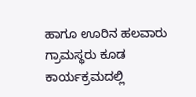ಹಾಗೂ ಊರಿನ ಹಲವಾರು ಗ್ರಾಮಸ್ಥರು ಕೂಡ ಕಾರ್ಯಕ್ರಮದಲ್ಲಿ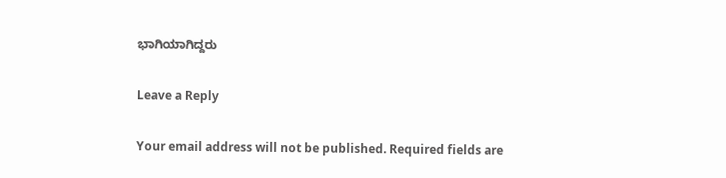ಭಾಗಿಯಾಗಿದ್ದರು

Leave a Reply

Your email address will not be published. Required fields are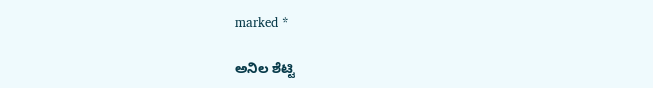marked *

ಅನಿಲ ಶೆಟ್ಟಿ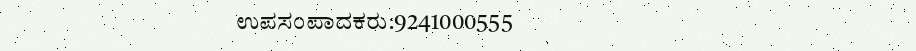ಉಪಸಂಪಾದಕರು:9241000555